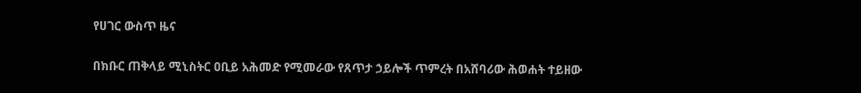የሀገር ውስጥ ዜና

በክቡር ጠቅላይ ሚኒስትር ዐቢይ አሕመድ የሚመራው የጸጥታ ኃይሎች ጥምረት በአሸባሪው ሕወሐት ተይዘው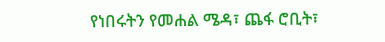የነበሩትን የመሐል ሜዳ፣ ጨፋ ሮቢት፣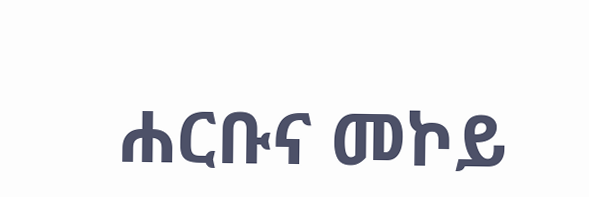ሐርቡና መኮይ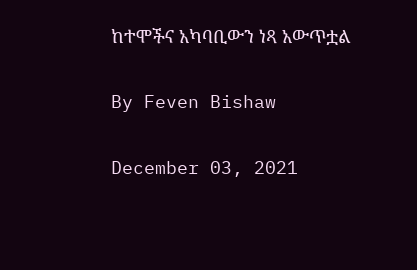ከተሞችና አካባቢውን ነጻ አውጥቷል

By Feven Bishaw

December 03, 2021